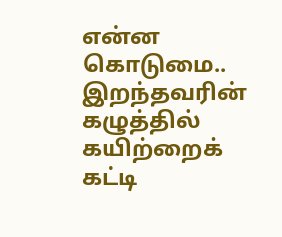என்ன கொடுமை.. இறந்தவரின் கழுத்தில் கயிற்றைக் கட்டி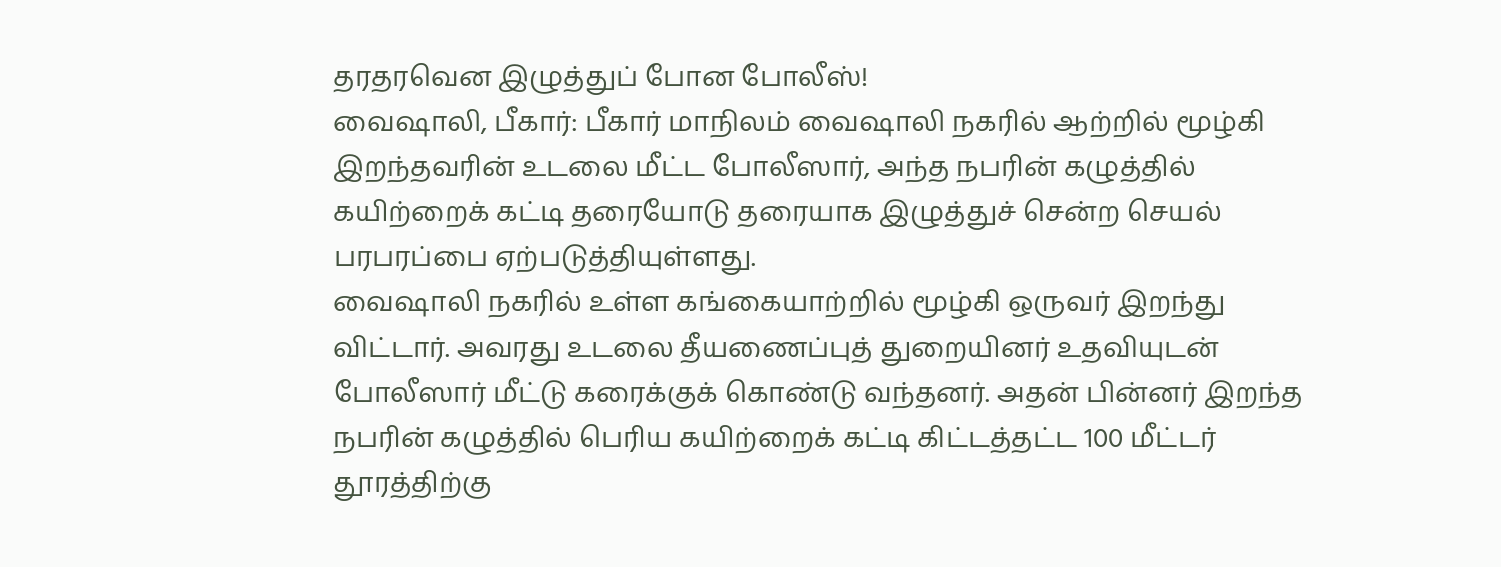தரதரவென இழுத்துப் போன போலீஸ்!
வைஷாலி, பீகார்: பீகார் மாநிலம் வைஷாலி நகரில் ஆற்றில் மூழ்கி இறந்தவரின் உடலை மீட்ட போலீஸார், அந்த நபரின் கழுத்தில் கயிற்றைக் கட்டி தரையோடு தரையாக இழுத்துச் சென்ற செயல் பரபரப்பை ஏற்படுத்தியுள்ளது.
வைஷாலி நகரில் உள்ள கங்கையாற்றில் மூழ்கி ஒருவர் இறந்து விட்டார். அவரது உடலை தீயணைப்புத் துறையினர் உதவியுடன் போலீஸார் மீட்டு கரைக்குக் கொண்டு வந்தனர். அதன் பின்னர் இறந்த நபரின் கழுத்தில் பெரிய கயிற்றைக் கட்டி கிட்டத்தட்ட 100 மீட்டர் தூரத்திற்கு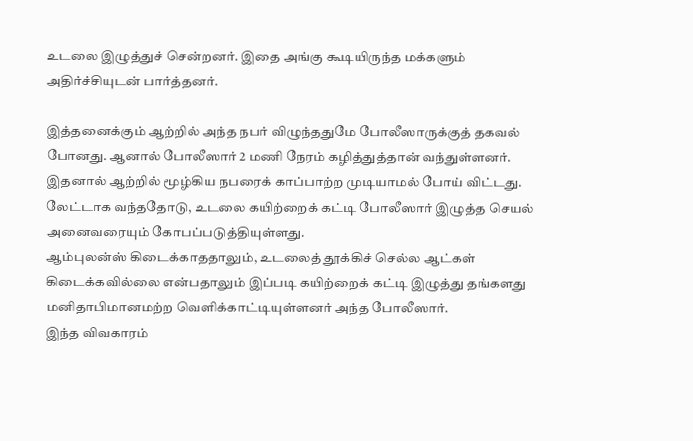உடலை இழுத்துச் சென்றனர். இதை அங்கு கூடியிருந்த மக்களும் அதிர்ச்சியுடன் பார்த்தனர்.

இத்தனைக்கும் ஆற்றில் அந்த நபர் விழுந்ததுமே போலீஸாருக்குத் தகவல் போனது. ஆனால் போலீஸார் 2 மணி நேரம் கழித்துத்தான் வந்துள்ளனர். இதனால் ஆற்றில் மூழ்கிய நபரைக் காப்பாற்ற முடியாமல் போய் விட்டது. லேட்டாக வந்ததோடு, உடலை கயிற்றைக் கட்டி போலீஸார் இழுத்த செயல் அனைவரையும் கோபப்படுத்தியுள்ளது.
ஆம்புலன்ஸ் கிடைக்காததாலும், உடலைத் தூக்கிச் செல்ல ஆட்கள் கிடைக்கவில்லை என்பதாலும் இப்படி கயிற்றைக் கட்டி இழுத்து தங்களது மனிதாபிமானமற்ற வெளிக்காட்டியுள்ளனர் அந்த போலீஸார்.
இந்த விவகாரம்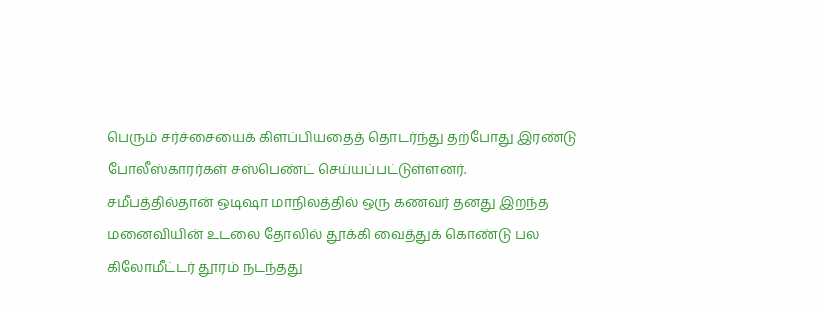பெரும் சர்ச்சையைக் கிளப்பியதைத் தொடர்ந்து தற்போது இரண்டு போலீஸ்காரர்கள் சஸ்பெண்ட் செய்யப்பட்டுள்ளனர்.
சமீபத்தில்தான் ஒடிஷா மாநிலத்தில் ஒரு கணவர் தனது இறந்த மனைவியின் உடலை தோலில் தூக்கி வைத்துக் கொண்டு பல கிலோமீட்டர் தூரம் நடந்தது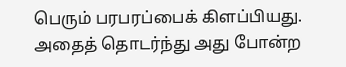பெரும் பரபரப்பைக் கிளப்பியது. அதைத் தொடர்ந்து அது போன்ற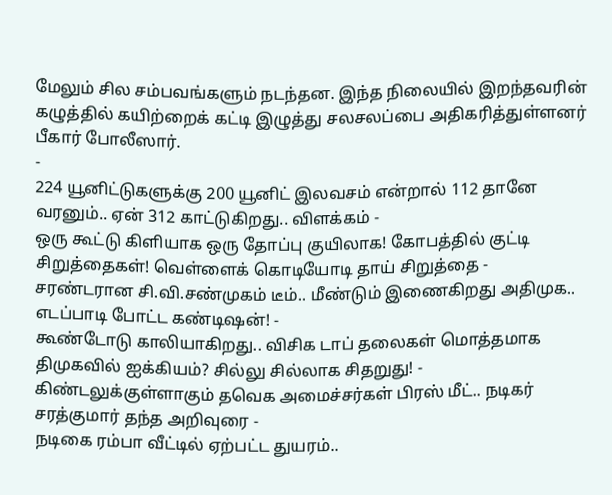மேலும் சில சம்பவங்களும் நடந்தன. இந்த நிலையில் இறந்தவரின் கழுத்தில் கயிற்றைக் கட்டி இழுத்து சலசலப்பை அதிகரித்துள்ளனர் பீகார் போலீஸார்.
-
224 யூனிட்டுகளுக்கு 200 யூனிட் இலவசம் என்றால் 112 தானே வரனும்.. ஏன் 312 காட்டுகிறது.. விளக்கம் -
ஒரு கூட்டு கிளியாக ஒரு தோப்பு குயிலாக! கோபத்தில் குட்டி சிறுத்தைகள்! வெள்ளைக் கொடியோடி தாய் சிறுத்தை -
சரண்டரான சி.வி.சண்முகம் டீம்.. மீண்டும் இணைகிறது அதிமுக.. எடப்பாடி போட்ட கண்டிஷன்! -
கூண்டோடு காலியாகிறது.. விசிக டாப் தலைகள் மொத்தமாக திமுகவில் ஐக்கியம்? சில்லு சில்லாக சிதறுது! -
கிண்டலுக்குள்ளாகும் தவெக அமைச்சர்கள் பிரஸ் மீட்.. நடிகர் சரத்குமார் தந்த அறிவுரை -
நடிகை ரம்பா வீட்டில் ஏற்பட்ட துயரம்..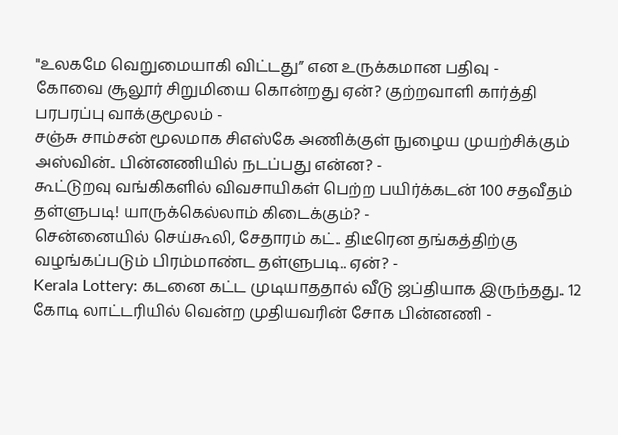"உலகமே வெறுமையாகி விட்டது” என உருக்கமான பதிவு -
கோவை சூலூர் சிறுமியை கொன்றது ஏன்? குற்றவாளி கார்த்தி பரபரப்பு வாக்குமூலம் -
சஞ்சு சாம்சன் மூலமாக சிஎஸ்கே அணிக்குள் நுழைய முயற்சிக்கும் அஸ்வின்.. பின்னணியில் நடப்பது என்ன? -
கூட்டுறவு வங்கிகளில் விவசாயிகள் பெற்ற பயிர்க்கடன் 100 சதவீதம் தள்ளுபடி! யாருக்கெல்லாம் கிடைக்கும்? -
சென்னையில் செய்கூலி, சேதாரம் கட்.. திடீரென தங்கத்திற்கு வழங்கப்படும் பிரம்மாண்ட தள்ளுபடி.. ஏன்? -
Kerala Lottery: கடனை கட்ட முடியாததால் வீடு ஜப்தியாக இருந்தது.. 12 கோடி லாட்டரியில் வென்ற முதியவரின் சோக பின்னணி -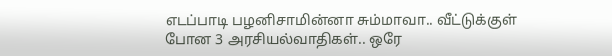எடப்பாடி பழனிசாமின்னா சும்மாவா.. வீட்டுக்குள் போன 3 அரசியல்வாதிகள்.. ஒரே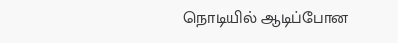நொடியில் ஆடிப்போன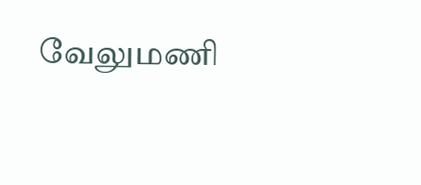வேலுமணி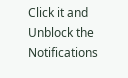Click it and Unblock the Notifications